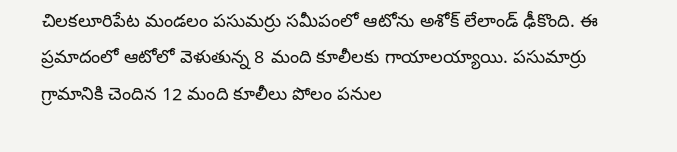చిలకలూరిపేట మండలం పసుమర్రు సమీపంలో ఆటోను అశోక్ లేలాండ్ ఢీకొంది. ఈ ప్రమాదంలో ఆటోలో వెళుతున్న 8 మంది కూలీలకు గాయాలయ్యాయి. పసుమార్రు గ్రామానికి చెందిన 12 మంది కూలీలు పోలం పనుల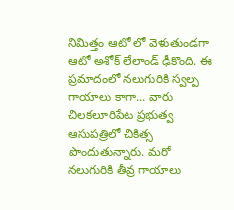నిమిత్తం ఆటో లో వెళుతుండగా ఆటో అశోక్ లేలాండ్ ఢీకొంది. ఈ ప్రమాదంలో నలుగురికి స్వల్ప గాయాలు కాగా... వారు చిలకలూరిపేట ప్రభుత్వ ఆసుపత్రిలో చికిత్స పొందుతున్నారు. మరో నలుగురికి తీవ్ర గాయాలు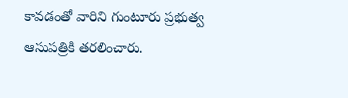కావడంతో వారిని గుంటూరు ప్రభుత్వ ఆసుపత్రికి తరలించారు.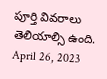పూర్తి వివరాలు తెలియాల్సి ఉంది.
April 26, 2023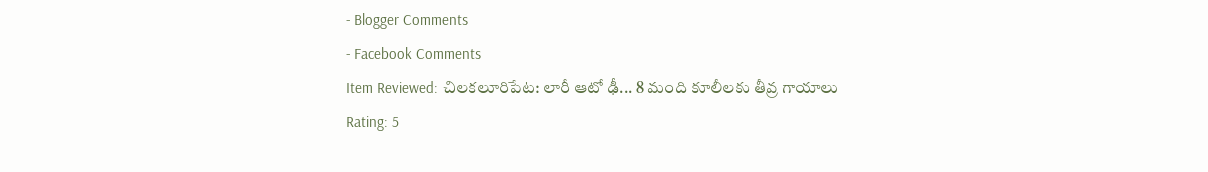- Blogger Comments
- Facebook Comments
Item Reviewed: చిలకలూరిపేట: లారీ ఆటో ఢీ... 8 మంది కూలీలకు తీవ్ర గాయాలు
Rating: 5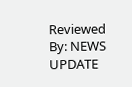Reviewed By: NEWS UPDATE